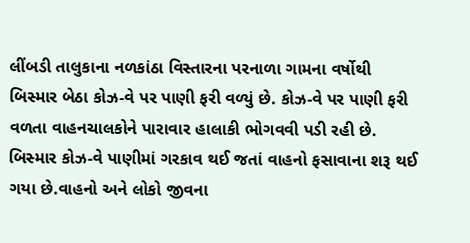લીંબડી તાલુકાના નળકાંઠા વિસ્તારના પરનાળા ગામના વર્ષોથી બિસ્માર બેઠા કોઝ-વે પર પાણી ફરી વળ્યું છે. કોઝ-વે પર પાણી ફરી વળતા વાહનચાલકોને પારાવાર હાલાકી ભોગવવી પડી રહી છે. બિસ્માર કોઝ-વે પાણીમાં ગરકાવ થઈ જતાં વાહનો ફસાવાના શરૂ થઈ ગયા છે.વાહનો અને લોકો જીવના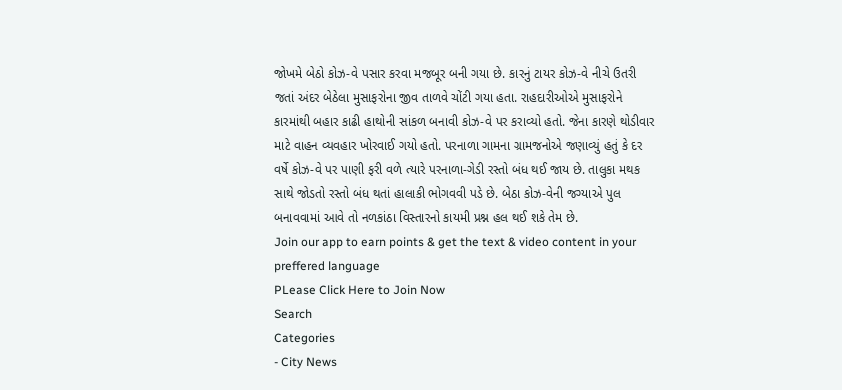જોખમે બેઠો કોઝ-વે પસાર કરવા મજબૂર બની ગયા છે. કારનું ટાયર કોઝ-વે નીચે ઉતરી જતાં અંદર બેઠેલા મુસાફરોના જીવ તાળવે ચોંટી ગયા હતા. રાહદારીઓએ મુસાફરોને કારમાંથી બહાર કાઢી હાથોની સાંકળ બનાવી કોઝ-વે પર કરાવ્યો હતો. જેના કારણે થોડીવાર માટે વાહન વ્યવહાર ખોરવાઈ ગયો હતો. પરનાળા ગામના ગ્રામજનોએ જણાવ્યું હતું કે દર વર્ષે કોઝ-વે પર પાણી ફરી વળે ત્યારે પરનાળા-ગેડી રસ્તો બંધ થઈ જાય છે. તાલુકા મથક સાથે જોડતો રસ્તો બંધ થતાં હાલાકી ભોગવવી પડે છે. બેઠા કોઝ-વેની જગ્યાએ પુલ બનાવવામાં આવે તો નળકાંઠા વિસ્તારનો કાયમી પ્રશ્ન હલ થઈ શકે તેમ છે.
Join our app to earn points & get the text & video content in your preffered language
PLease Click Here to Join Now
Search
Categories
- City News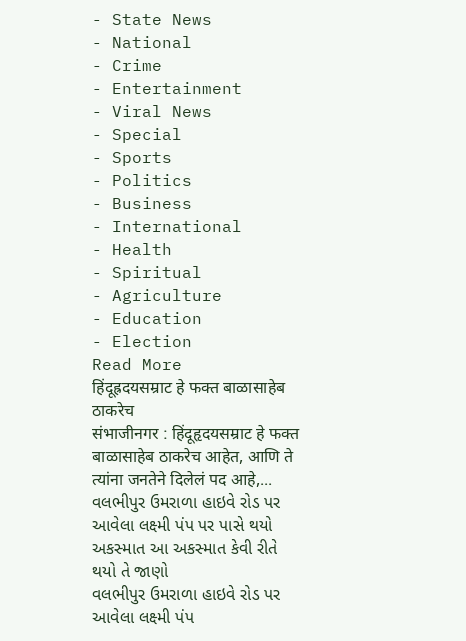- State News
- National
- Crime
- Entertainment
- Viral News
- Special
- Sports
- Politics
- Business
- International
- Health
- Spiritual
- Agriculture
- Education
- Election
Read More
हिंदूह्रदयसम्राट हे फक्त बाळासाहेब ठाकरेच
संभाजीनगर : हिंदूहृदयसम्राट हे फक्त बाळासाहेब ठाकरेच आहेत, आणि ते त्यांना जनतेने दिलेलं पद आहे,...
વલભીપુર ઉમરાળા હાઇવે રોડ પર આવેલા લક્ષ્મી પંપ પર પાસે થયો અકસ્માત આ અકસ્માત કેવી રીતે થયો તે જાણો
વલભીપુર ઉમરાળા હાઇવે રોડ પર આવેલા લક્ષ્મી પંપ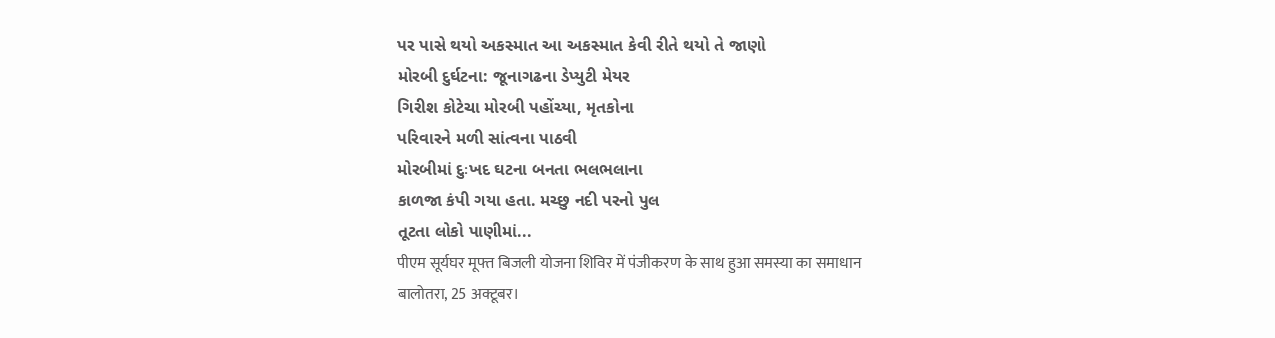પર પાસે થયો અકસ્માત આ અકસ્માત કેવી રીતે થયો તે જાણો
મોરબી દુર્ઘટના: જૂનાગઢના ડેપ્યુટી મેયર
ગિરીશ કોટેચા મોરબી પહોંચ્યા, મૃતકોના
પરિવારને મળી સાંત્વના પાઠવી
મોરબીમાં દુઃખદ ઘટના બનતા ભલભલાના
કાળજા કંપી ગયા હતા. મચ્છુ નદી પરનો પુલ
તૂટતા લોકો પાણીમાં...
पीएम सूर्यघर मूफ्त बिजली योजना शिविर में पंजीकरण के साथ हुआ समस्या का समाधान
बालोतरा, 25 अक्टूबर।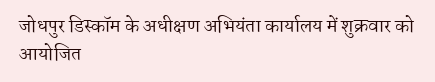जोधपुर डिस्कॉम के अधीक्षण अभियंता कार्यालय में शुक्रवार को आयोजित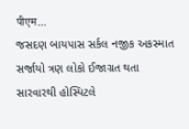पीएम...
જસદણ બાયપાસ સર્કલ નજીક અકસ્માત સર્જાયો ત્રણ લોકો ઈજાગ્રત થતા સારવારથી હોસ્પિટલે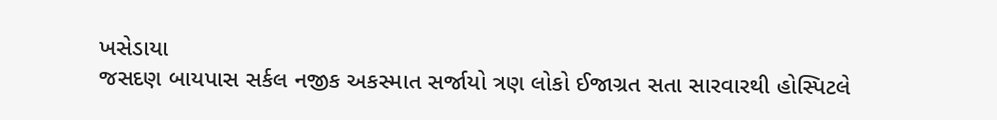ખસેડાયા
જસદણ બાયપાસ સર્કલ નજીક અકસ્માત સર્જાયો ત્રણ લોકો ઈજાગ્રત સતા સારવારથી હોસ્પિટલે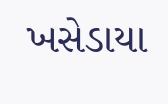ખસેડાયા